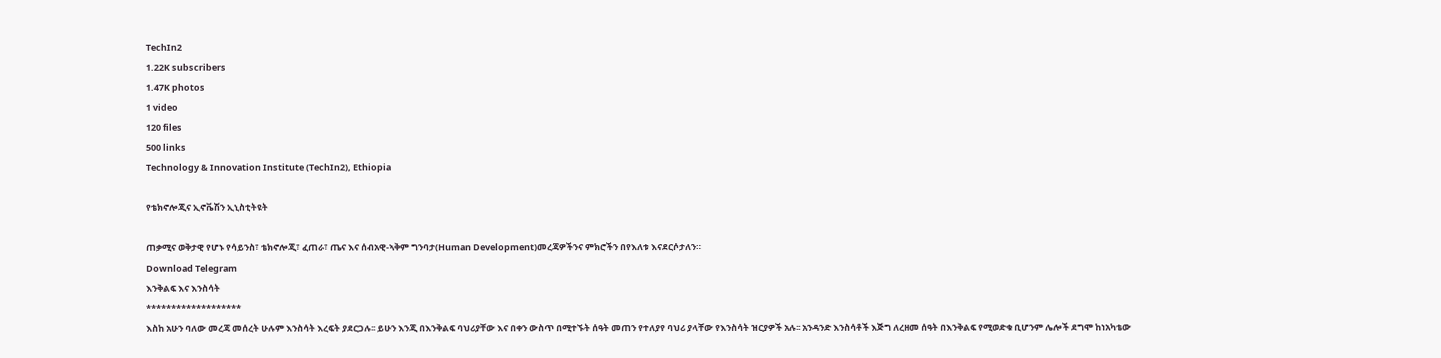TechIn2
1.22K subscribers
1.47K photos
1 video
120 files
500 links
Technology & Innovation Institute (TechIn2), Ethiopia

የቴክኖሎጂና ኢኖቬሽን ኢኒስቲትዩት

ጠቃሚና ወቅታዊ የሆኑ የሳይንስ፣ ቴክኖሎጂ፣ ፈጠራ፣ ጤና እና ሰብአዊ-ኣቅም ግንባታ(Human Development)መረጃዎችንና ምክሮችን በየእለቱ እናደርሶታለን።
Download Telegram
እንቅልፍ እና እንስሳት
*******************
እስከ አሁን ባለው መረጃ መሰረት ሁሉም እንስሳት እረፍት ያደርጋሉ፡፡ ይሁን እንጂ በእንቅልፍ ባህሪያቸው እና በቀን ውስጥ በሚተኙት ሰዓት መጠን የተለያየ ባህሪ ያላቸው የእንስሳት ዝርያዎች አሉ፡፡ አንዳንድ እንስሳቶች እጅግ ለረዘመ ሰዓት በእንቅልፍ የሚወድቁ ቢሆንም ሌሎች ደግሞ ከነአካቴው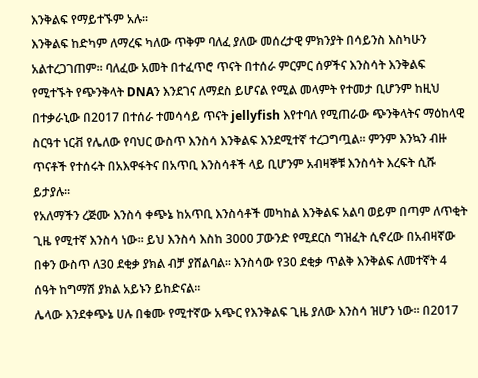እንቅልፍ የማይተኙም አሉ፡፡
እንቅልፍ ከድካም ለማረፍ ካለው ጥቅም ባለፈ ያለው መሰረታዊ ምክንያት በሳይንስ እስካሁን አልተረጋገጠም፡፡ ባለፈው አመት በተፈጥሮ ጥናት በተሰራ ምርምር ሰዎችና እንስሳት እንቅልፍ የሚተኙት የጭንቅላት DNAን እንደገና ለማደስ ይሆናል የሚል መላምት የተመታ ቢሆንም ከዚህ በተቃራኒው በ2017 በተሰራ ተመሳሳይ ጥናት jellyfish እየተባለ የሚጠራው ጭንቅላትና ማዕከላዊ ስርዓተ ነርቭ የሌለው የባህር ውስጥ እንስሳ እንቅልፍ እንደሚተኛ ተረጋግጧል፡፡ ምንም እንኳን ብዙ ጥናቶች የተሰሩት በአእዋፋትና በአጥቢ እንስሳቶች ላይ ቢሆንም አብዛኞቹ እንስሳት እረፍት ሲሹ ይታያሉ፡፡
የአለማችን ረጅሙ እንስሳ ቀጭኔ ከአጥቢ እንስሳቶች መካከል እንቅልፍ አልባ ወይም በጣም ለጥቂት ጊዜ የሚተኛ እንስሳ ነው፡፡ ይህ እንስሳ እስከ 3000 ፓውንድ የሚደርስ ግዝፈት ሲኖረው በአብዛኛው በቀን ውስጥ ለ30 ደቂቃ ያክል ብቻ ያሸልባል፡፡ እንስሳው የ30 ደቂቃ ጥልቅ እንቅልፍ ለመተኛት 4 ሰዓት ከግማሽ ያክል አይኑን ይከድናል፡፡
ሌላው እንደቀጭኔ ሀሉ በቁሙ የሚተኛው አጭር የእንቅልፍ ጊዜ ያለው እንስሳ ዝሆን ነው፡፡ በ2017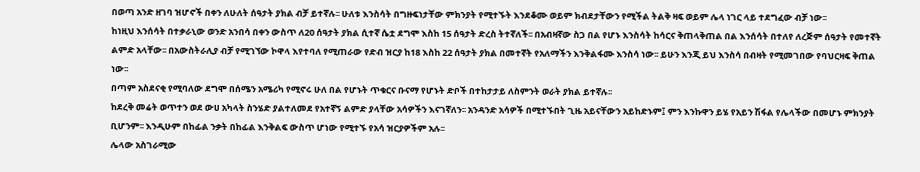በወጣ አንድ ዘገባ ዝሆኖች በቀን ለሁለት ሰዓታት ያክል ብቻ ይተኛሉ፡፡ ሁለቱ እንስሳት በግዙፍነታቸው ምክንያት የሚተኙት እንደቆሙ ወይም ክብደታቸውን የሚችል ትልቅ ዛፍ ወይም ሌላ ነገር ላይ ተደግፈው ብቻ ነው፡፡
ከነዚህ እንሰሳት በተቃራኒው ወንድ አንበሳ በቀን ውስጥ ለ20 ሰዓታት ያክል ሲተኛ ሴቷ ደግሞ እስከ 15 ሰዓታት ድረስ ትተኛለች፡፡ በአብዛኛው ስጋ በል የሆኑ እንስሳት ከሳርና ቅጠላቅጠል በል እንሰሳት በተለየ ለረጅም ሰዓታት የመተኛት ልምድ አላቸው፡፡ በአውስትራሊያ ብቻ የሚገኘው ኮዋላ እየተባለ የሚጠራው የድብ ዝርያ ከ18 እስከ 22 ሰዓታት ያክል በመተኛት የአለማችን እንቅልፋሙ እንስሳ ነው፡፡ ይሁን እንጂ ይህ እንስሳ በብዛት የሚመገበው የባህርዛፍ ቅጠል ነው፡፡
በጣም አስደናቂ የሚባለው ደግሞ በሰሜን አሜሪካ የሚኖሩ ሁለ በል የሆኑት ጥቁርና ቡናማ የሆኑት ድቦች በተከታታይ ለስምንት ወራት ያክል ይተኛሉ፡፡
ከደረቅ መሬት ወጥተን ወደ ውሀ አካላት ስንሄድ ያልተለመደ የአተኛኝ ልምድ ያላቸው አሳዎችን እናገኛለን፡፡ አንዳንድ አሳዎች በሚተኙበት ጊዜ አይናቸውን አይከድኑም፤ ምን እንኩዋን ይሄ የአይን ሽፋል የሌላችው በመሆኑ ምክንያት ቢሆንም፡፡ እንዲሁም በከፊል ንቃት በከፊል እንቅልፍ ውስጥ ሆነው የሚተኙ የአሳ ዝርያዎችም አሉ፡፡
ሌላው አስገራሚው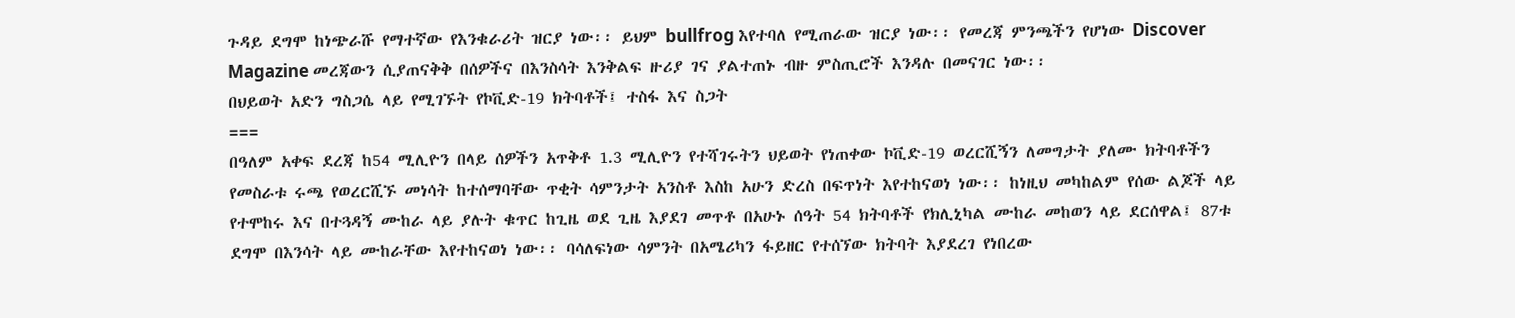ጉዳይ ደግሞ ከነጭራሹ የማተኛው የእንቁራሪት ዝርያ ነው፡፡ ይህም bullfrog እየተባለ የሚጠራው ዝርያ ነው፡፡ የመረጃ ምንጫችን የሆነው Discover Magazine መረጃውን ሲያጠናቅቅ በሰዎችና በእንስሳት እንቅልፍ ዙሪያ ገና ያልተጠኑ ብዙ ምስጢሮች እንዳሉ በመናገር ነው፡፡
በህይወት አድን ግስጋሴ ላይ የሚገኙት የኮቪድ-19 ክትባቶች፤ ተስፋ እና ስጋት
===
በዓለም አቀፍ ደረጃ ከ54 ሚሊዮን በላይ ሰዎችን አጥቅቶ 1.3 ሚሊዮን የተሻገሩትን ህይወት የነጠቀው ኮቪድ-19 ወረርሺኝን ለመግታት ያለሙ ክትባቶችን የመስራቱ ሩጫ የወረርሺኙ መነሳት ከተሰማባቸው ጥቂት ሳምንታት አንስቶ እስከ አሁን ድረስ በፍጥነት እየተከናወነ ነው፡፡ ከነዚህ መካከልም የሰው ልጆች ላይ የተሞከሩ እና በተጓዳኝ ሙከራ ላይ ያሉት ቁጥር ከጊዜ ወደ ጊዜ እያደገ መጥቶ በአሁኑ ሰዓት 54 ክትባቶች የክሊኒካል ሙከራ መከወን ላይ ደርሰዋል፤ 87ቱ ደግሞ በእንሳት ላይ ሙከራቸው እየተከናወነ ነው፡፡ ባሳለፍነው ሳምንት በአሜሪካን ፋይዘር የተሰኘው ክትባት እያደረገ የነበረው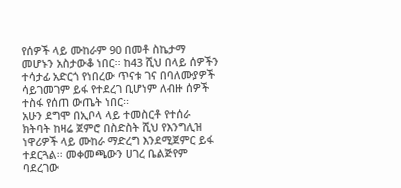የሰዎች ላይ ሙከራም 90 በመቶ ስኬታማ መሆኑን አስታውቆ ነበር፡፡ ከ43 ሺህ በላይ ሰዎችን ተሳታፊ አድርጎ የነበረው ጥናቱ ገና በባለሙያዎች ሳይገመገም ይፋ የተደረገ ቢሆነም ለብዙ ሰዎች ተስፋ የሰጠ ውጤት ነበር፡፡
አሁን ደግሞ በኢቦላ ላይ ተመስርቶ የተሰራ ክትባት ከዛሬ ጀምሮ በስድስት ሺህ የእንግሊዝ ነዋሪዎች ላይ ሙከራ ማድረግ እንደሚጀምር ይፋ ተደርጓል፡፡ መቀመጫውን ሀገረ ቤልጅየም ባደረገው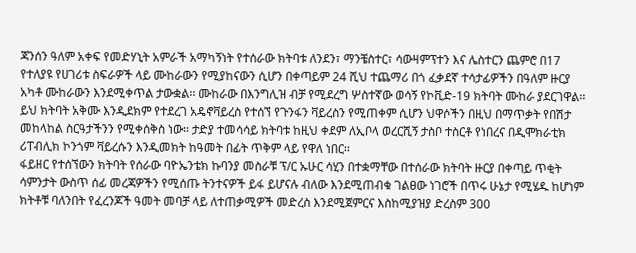ጃንሰን ዓለም አቀፍ የመድሃኒት አምራች አማካኝነት የተሰራው ክትባቱ ለንደን፣ ማንቼስተር፣ ሳውዛምፕተን እና ሌስተርን ጨምሮ በ17 የተለያዩ የሀገሪቱ ስፍራዎች ላይ ሙከራውን የሚያከናውን ሲሆን በቀጣይም 24 ሺህ ተጨማሪ በጎ ፈቃደኛ ተሳታፊዎችን በዓለም ዙርያ አካቶ ሙከራውን እንደሚቀጥል ታውቋል፡፡ ሙከራው በእንግሊዝ ብቻ የሚደረግ ሦስተኛው ወሳኝ የኮቪድ-19 ክትባት ሙከራ ያደርገዋል፡፡ ይህ ክትባት አቅሙ እንዲደክም የተደረገ አዴኖቫይረስ የተሰኘ የጉንፋን ቫይረስን የሚጠቀም ሲሆን ህዋሶችን በዚህ በማጥቃት የበሽታ መከላከል ስርዓታችንን የሚቀሰቅስ ነው፡፡ ታድያ ተመሳሳይ ክትባቱ ከዚህ ቀደም ለኢቦላ ወረርሺኝ ታስቦ ተስርቶ የነበረና በዲሞክራቲክ ሪፐብሊክ ኮንጎም ቫይረሱን እንዲመክት ከዓመት በፊት ጥቅም ላይ የዋለ ነበር፡፡
ፋይዘር የተሰኘውን ክትባት የሰራው ባዮኤንቴክ ኩባንያ መስራቹ ፕ/ር ኡሁር ሳሂን በተቋማቸው በተሰራው ክትባት ዙርያ በቀጣይ ጥቂት ሳምንታት ውስጥ ሰፊ መረጃዎችን የሚሰጡ ትንተናዎች ይፋ ይሆናሉ ብለው እንደሚጠብቁ ገልፀው ነገሮች በጥሩ ሁኔታ የሚሄዱ ከሆነም ክትቶቹ ባለንበት የፈረንጆች ዓመት መባቻ ላይ ለተጠቃሚዎች መድረስ እንደሚጀምርና እስከሚያዝያ ድረስም 300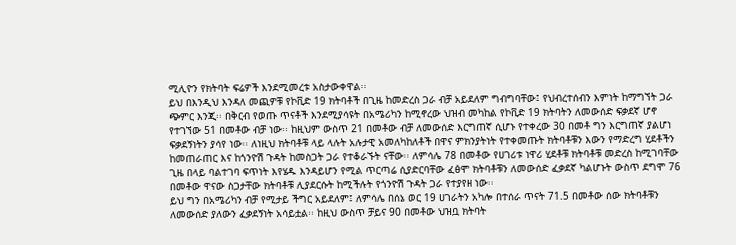ሚሊዮን የክትባት ፍሬዎች እንደሚመረቱ አስታውቀዋል፡፡
ይህ በእንዲህ እንዳለ መጪዎቹ የኮቪድ 19 ክትባቶች በጊዜ ከመድረስ ጋራ ብቻ አይደለም ግብግባቸው፤ የህብረተሰብን እምነት ከማግኘት ጋራ ጭምር እንጂ፡፡ በቅርብ የወጡ ጥናቶች እንደሚያሳዩት በአሜሪካን ከሚኖረው ህዝብ መካከል የኮቪድ 19 ክትባትን ለመውሰድ ፍቃደኛ ሆኖ የተገኘው 51 በመቶው ብቻ ነው፡፡ ከዚህም ውስጥ 21 በመቶው ብቻ ለመውሰድ እርግጠኛ ሲሆኑ የተቀረው 30 በመቶ ግን እርግጠኛ ያልሆነ ፍቃደኝነትን ያሳየ ነው፡፡ ለነዚህ ክትባቶቹ ላይ ላሉት አሉታዊ አመለካከለቶች በዋና ምክንያትነት የተቀመጡት ክትባቶቹን እውን የማድረግ ሂደቶችን ከመጠራጠር እና ከጎንዮሽ ጉዳት ከመስጋት ጋራ የተቆራኙት ናቸው፡፡ ለምሳሌ 78 በመቶው የሀገሪቱ ነዋሪ ሂደቶቹ ክትባቶቹ መድረስ ከሚገባቸው ጊዜ በላይ ባልተገባ ፍጥነት እየሄዱ እንዳይሆን የሚል ጥርጣሬ ሲያድርባቸው ፈፅሞ ክትባቶቹን ለመውሰድ ፈቃደኛ ካልሆኑት ውስጥ ደግሞ 76 በመቶው ዋናው ስጋታቸው ክትባቶቹ ሊያደርሱት ከሚችሉት የጎንዮሽ ጉዳት ጋራ የተያየዘ ነው፡፡
ይህ ግን በአሜሪካን ብቻ የሚታይ ችግር አይደለም፤ ለምሳሌ በሰኔ ወር 19 ሀገራትን አካሎ በተሰራ ጥናት 71.5 በመቶው ሰው ክትባቶቹን ለመውሰድ ያለውን ፈቃደኝነት አሳይቷል፡፡ ከዚህ ውስጥ ቻይና 90 በመቶው ህዝቧ ክትባት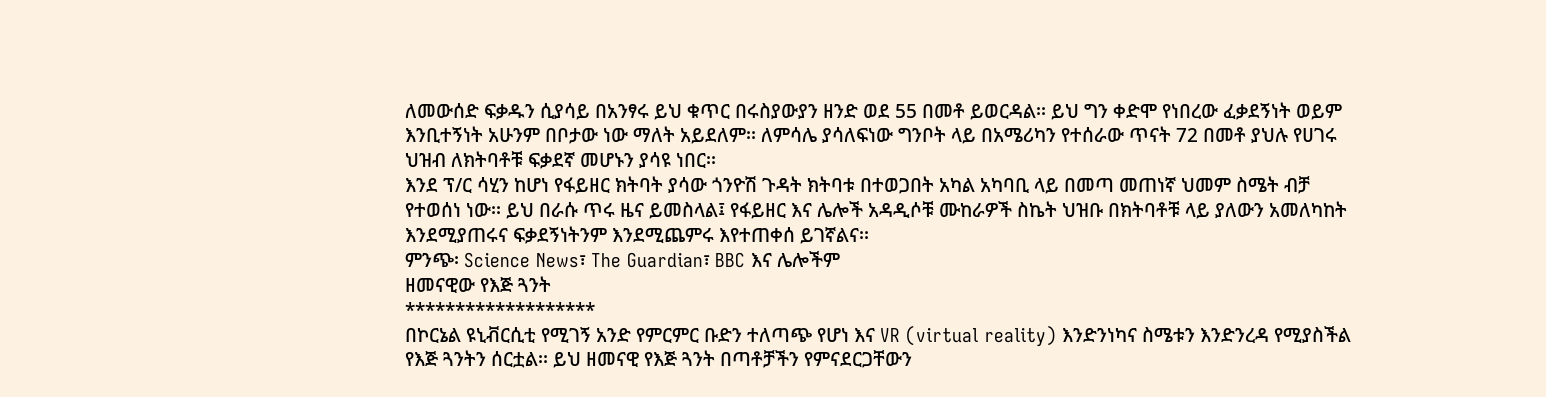ለመውሰድ ፍቃዱን ሲያሳይ በአንፃሩ ይህ ቁጥር በሩስያውያን ዘንድ ወደ 55 በመቶ ይወርዳል፡፡ ይህ ግን ቀድሞ የነበረው ፈቃደኝነት ወይም እንቢተኝነት አሁንም በቦታው ነው ማለት አይደለም፡፡ ለምሳሌ ያሳለፍነው ግንቦት ላይ በአሜሪካን የተሰራው ጥናት 72 በመቶ ያህሉ የሀገሩ ህዝብ ለክትባቶቹ ፍቃደኛ መሆኑን ያሳዩ ነበር፡፡
እንደ ፕ/ር ሳሂን ከሆነ የፋይዘር ክትባት ያሳው ጎንዮሽ ጉዳት ክትባቱ በተወጋበት አካል አካባቢ ላይ በመጣ መጠነኛ ህመም ስሜት ብቻ የተወሰነ ነው፡፡ ይህ በራሱ ጥሩ ዜና ይመስላል፤ የፋይዘር እና ሌሎች አዳዲሶቹ ሙከራዎች ስኬት ህዝቡ በክትባቶቹ ላይ ያለውን አመለካከት እንደሚያጠሩና ፍቃደኝነትንም እንደሚጨምሩ እየተጠቀሰ ይገኛልና፡፡
ምንጭ፡ Science News፣ The Guardian፣ BBC እና ሌሎችም
ዘመናዊው የእጅ ጓንት
*******************
በኮርኔል ዩኒቭርሲቲ የሚገኝ አንድ የምርምር ቡድን ተለጣጭ የሆነ እና VR (virtual reality) እንድንነካና ስሜቱን እንድንረዳ የሚያስችል የእጅ ጓንትን ሰርቷል፡፡ ይህ ዘመናዊ የእጅ ጓንት በጣቶቻችን የምናደርጋቸውን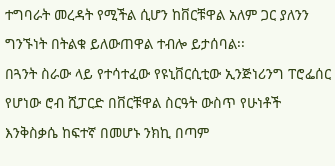ተግባራት መረዳት የሚችል ሲሆን ከቨርቹዋል አለም ጋር ያለንን ግንኙነት በትልቁ ይለውጠዋል ተብሎ ይታሰባል፡፡
በጓንት ስራው ላይ የተሳተፈው የዩኒቨርሲቲው ኢንጅነሪንግ ፐሮፌሰር የሆነው ሮብ ሺፓርድ በቨርቹዋል ስርዓት ውስጥ የሁነቶች እንቅስቃሴ ከፍተኛ በመሆኑ ንክኪ በጣም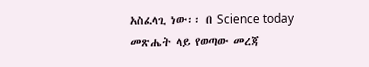አስፈላጊ ነው፡፡ በ Science today መጽሔት ላይ የወጣው መረጃ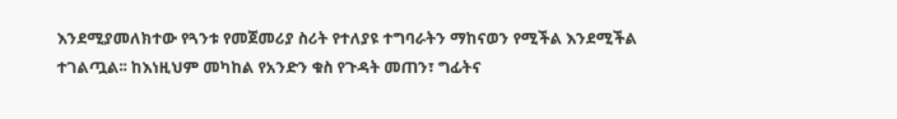እንደሚያመለክተው የጓንቱ የመጀመሪያ ስሪት የተለያዩ ተግባራትን ማከናወን የሚችል እንደሚችል ተገልጧል፡፡ ከእነዚህም መካከል የአንድን ቁስ የጉዳት መጠን፣ ግፊትና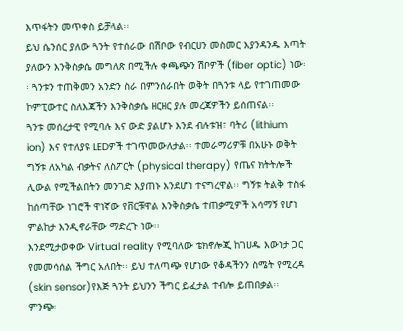እጥፋትን መጥቀስ ይቻላል፡፡
ይህ ሴንሰር ያለው ጓንት የተሰራው በሽቦው የብርሀን መስመር እያንዳንዱ እጣት ያለውን እንቅስቃሴ መግለጽ በሚችሉ ቀጫጭን ሽቦዎች (fiber optic) ነው፡፡ ጓንቱን ተጠቅመን አንድን ስራ በምንሰራበት ወቅት በጓንቱ ላይ የተገጠመው ኮምፒውተር ስለእጃችን እንቅስቃሴ ዘርዘር ያሉ መረጃዎችን ይሰጠናል፡፡
ጓንቱ መሰረታዊ የሚባሉ እና ውድ ያልሆኑ እንደ ብሉቱዝ፣ ባትሪ (lithium ion) እና የተለያዩ LEDዎች ተገጥመውለታል፡፡ ተመራማሪዎቹ በአሁኑ ወቅት ግኝቱ ለአካል ብቃትና ለስፖርት (physical therapy) የጤና ክትትሎች ሊውል የሚችልበትን መንገድ እያጠኑ እንደሆነ ተናግረዋል፡፡ ግኝቱ ትልቅ ተስፋ ከሰጣቸው ነገሮች ዋነኛው የቨርቹዋል እንቅስቃሴ ተጠቃሚዎች አሳማኝ የሆነ ምልከታ እንዲኖራቸው ማድረጉ ነው፡፡
እንደሚታወቀው Virtual reality የሚባለው ቴክኖሎጂ ከገሀዱ እውነታ ጋር የመመሳሰል ችግር አለበት፡፡ ይህ ተለጣጭ የሆነው የቆዳችንን ስሜት የሚረዳ (skin sensor)የእጅ ጓንት ይህንን ችግር ይፈታል ተብሎ ይጠበቃል፡፡
ምንጭ፡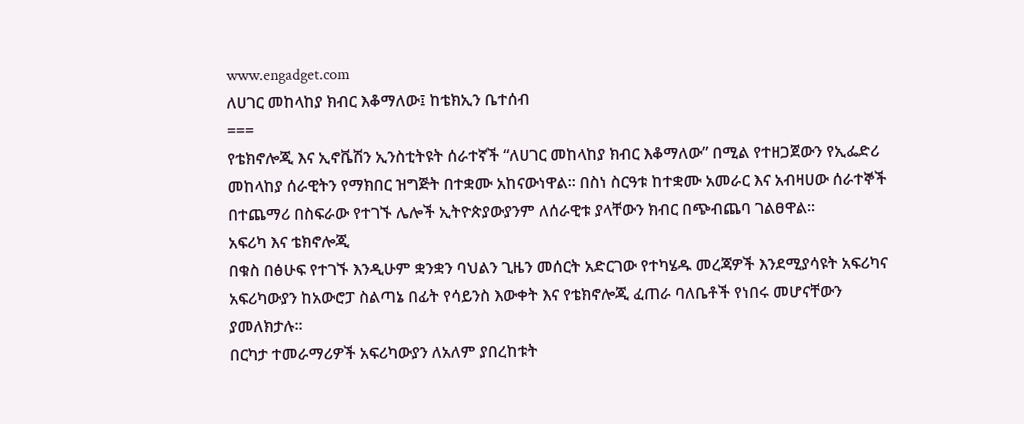www.engadget.com
ለሀገር መከላከያ ክብር እቆማለው፤ ከቴክኢን ቤተሰብ
===
የቴክኖሎጂ እና ኢኖቬሽን ኢንስቲትዩት ሰራተኛች “ለሀገር መከላከያ ክብር እቆማለው” በሚል የተዘጋጀውን የኢፌድሪ መከላከያ ሰራዊትን የማክበር ዝግጅት በተቋሙ አከናውነዋል፡፡ በስነ ስርዓቱ ከተቋሙ አመራር እና አብዛሀው ሰራተኞች በተጨማሪ በስፍራው የተገኙ ሌሎች ኢትዮጵያውያንም ለሰራዊቱ ያላቸውን ክብር በጭብጨባ ገልፀዋል፡፡
አፍሪካ እና ቴክኖሎጂ
በቁስ በፅሁፍ የተገኙ እንዲሁም ቋንቋን ባህልን ጊዜን መሰርት አድርገው የተካሄዱ መረጃዎች እንደሚያሳዩት አፍሪካና አፍሪካውያን ከአውሮፓ ስልጣኔ በፊት የሳይንስ እውቀት እና የቴክኖሎጂ ፈጠራ ባለቤቶች የነበሩ መሆናቸውን ያመለክታሉ፡፡
በርካታ ተመራማሪዎች አፍሪካውያን ለአለም ያበረከቱት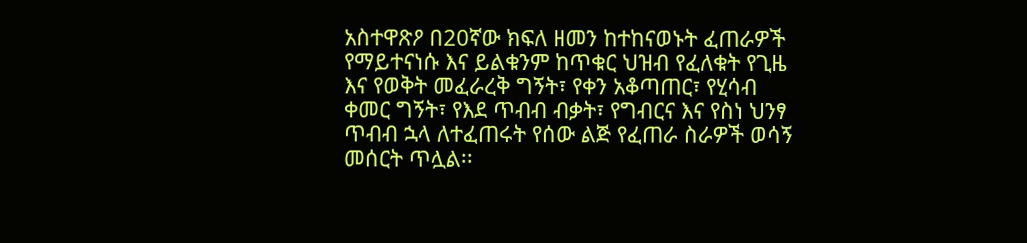አስተዋጽዖ በ20ኛው ክፍለ ዘመን ከተከናወኑት ፈጠራዎች የማይተናነሱ እና ይልቁንም ከጥቁር ህዝብ የፈለቁት የጊዜ እና የወቅት መፈራረቅ ግኝት፣ የቀን አቆጣጠር፣ የሂሳብ ቀመር ግኝት፣ የእደ ጥብብ ብቃት፣ የግብርና እና የስነ ህንፃ ጥብብ ኋላ ለተፈጠሩት የሰው ልጅ የፈጠራ ስራዎች ወሳኝ መሰርት ጥሏል፡፡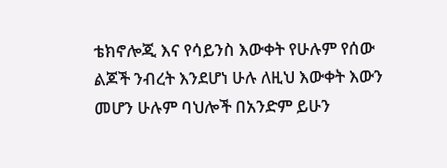ቴክኖሎጂ እና የሳይንስ እውቀት የሁሉም የሰው ልጆች ንብረት እንደሆነ ሁሉ ለዚህ እውቀት እውን መሆን ሁሉም ባህሎች በአንድም ይሁን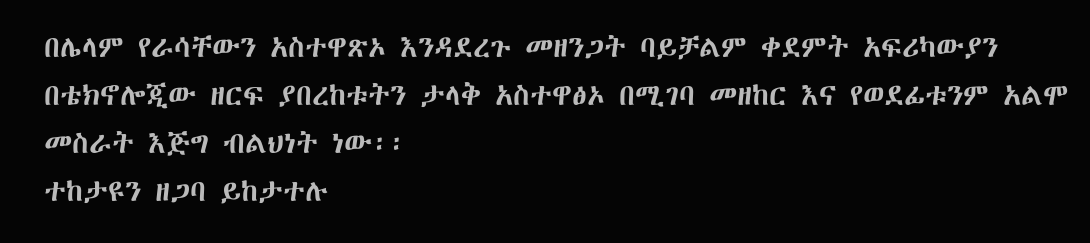በሌላም የራሳቸውን አስተዋጽኦ እንዳደረጉ መዘንጋት ባይቻልም ቀደምት አፍሪካውያን በቴክኖሎጂው ዘርፍ ያበረከቱትን ታላቅ አስተዋፅኦ በሚገባ መዘከር እና የወደፊቱንም አልሞ መስራት እጅግ ብልህነት ነው፡፡
ተከታዩን ዘጋባ ይከታተሉ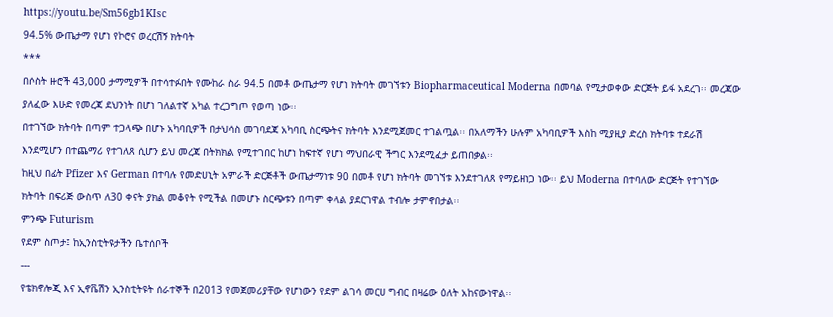https://youtu.be/Sm56gb1KIsc
94.5% ውጤታማ የሆነ የኮሮና ወረርሽኝ ክትባት
***
በሶስት ዙሮች 43,000 ታማሚዎች በተሳተፉበት የሙከራ ስራ 94.5 በመቶ ውጤታማ የሆነ ክትባት መገኘቱን Biopharmaceutical Moderna በመባል የሚታወቀው ድርጅት ይፋ አደረገ፡፡ መረጃው ያለፈው እሁድ የመረጃ ደህንነት በሆነ ገለልተኛ አካል ተረጋግጦ የወጣ ነው፡፡
በተገኘው ክትባት በጣም ተጋላጭ በሆኑ አካባቢዎች በታህሳስ መገባደጃ አካባቢ ስርጭትና ክትባት እንደሚጀመር ተገልጧል፡፡ በአለማችን ሁሉም አካባቢዎች እስከ ሚያዚያ ድረስ ክትባቱ ተደራሽ እንደሚሆን በተጨማሪ የተገለጸ ሲሆን ይህ መረጃ በትክክል የሚተገበር ከሆነ ከፍተኛ የሆነ ማህበራዊ ችግር እንደሚፈታ ይጠበቃል፡፡
ከዚህ በፊት Pfizer እና German በተባሉ የመድሀኒት አምራች ድርጅቶች ውጤታማነቱ 90 በመቶ የሆነ ክትባት መገኘቱ እንደተገለጸ የማይዘነጋ ነው፡፡ ይህ Moderna በተባለው ድርጅት የተገኘው ክትባት በፍሪጅ ውስጥ ለ30 ቀናት ያክል መቆየት የሚችል በመሆኑ ስርጭቱን በጣም ቀላል ያደርገዋል ተብሎ ታምኖበታል፡፡
ምንጭ Futurism
የደም ስጦታ፤ ከኢንስቲትዩታችን ቤተሰቦች
---
የቴክኖሎጂ እና ኢኖቬሽን ኢንስቲትዩት ሰራተኞች በ2013 የመጀመሪያቸው የሆነውን የደም ልገሳ መርሀ ግብር በዛሬው ዕለት አከናውነዋል፡፡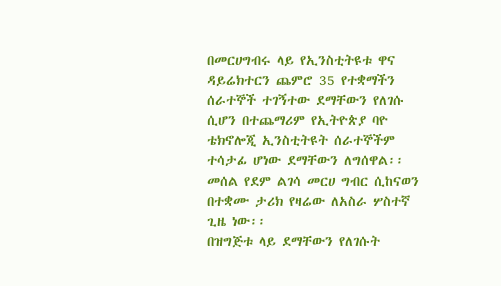በመርሀግብሩ ላይ የኢንስቲትዩቱ ዋና ዳይሬክተርን ጨምሮ 35 የተቋማችን ሰራተኞች ተገኝተው ደማቸውን የለገሱ ሲሆን በተጨማሪም የኢትዮጵያ ባዮ ቴክኖሎጂ ኢንስቲትዩት ሰራተኞችም ተሳታፊ ሆነው ደማቸውን ለግሰዋል፡፡ መሰል የደም ልገሳ መርሀ ግብር ሲከናወን በተቋሙ ታሪክ የዛሬው ለአስራ ሦስተኛ ጊዜ ነው፡፡
በዝግጅቱ ላይ ደማቸውን የለገሱት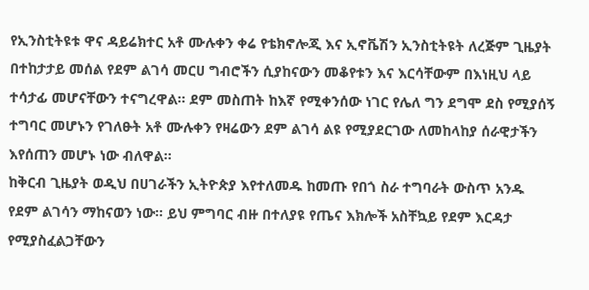የኢንስቲትዩቱ ዋና ዳይሬክተር አቶ ሙሉቀን ቀሬ የቴክኖሎጂ እና ኢኖቬሽን ኢንስቲትዩት ለረጅም ጊዜያት በተከታታይ መሰል የደም ልገሳ መርሀ ግብሮችን ሲያከናውን መቆየቱን እና እርሳቸውም በእነዚህ ላይ ተሳታፊ መሆናቸውን ተናግረዋል፡፡ ደም መስጠት ከእኛ የሚቀንሰው ነገር የሌለ ግን ደግሞ ደስ የሚያሰኝ ተግባር መሆኑን የገለፁት አቶ ሙሉቀን የዛሬውን ደም ልገሳ ልዩ የሚያደርገው ለመከላከያ ሰራዊታችን እየሰጠን መሆኑ ነው ብለዋል፡፡
ከቅርብ ጊዜያት ወዲህ በሀገራችን ኢትዮጵያ እየተለመዱ ከመጡ የበጎ ስራ ተግባራት ውስጥ አንዱ የደም ልገሳን ማከናወን ነው፡፡ ይህ ምግባር ብዙ በተለያዩ የጤና እክሎች አስቸኳይ የደም እርዳታ የሚያስፈልጋቸውን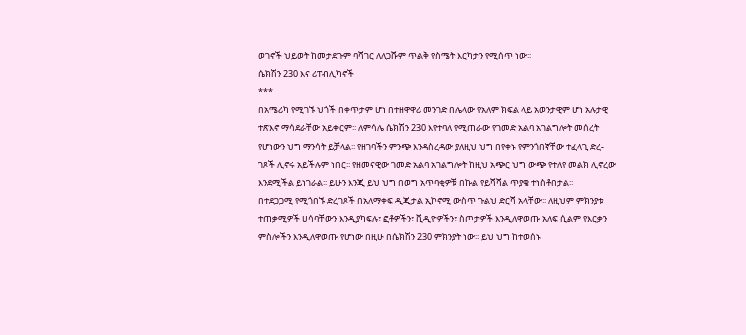ወገኖች ህይወት ከመታደጉም ባሻገር ለለጋሹም ጥልቅ የስሜት እርካታን የሚሰጥ ነው፡፡
ሴክሽን 230 እና ሪፐብሊካኖች
***
በአሜሪካ የሚገኙ ህጎች በቀጥታም ሆነ በተዘዋዋሪ መንገድ በሌላው የአለም ክፍል ላይ አወንታዊም ሆነ አሉታዊ ተጽእኖ ማሳደራቸው አይቀርም፡፡ ለምሳሌ ሴክሽን 230 እየተባለ የሚጠራው የገመድ አልባ አገልግሎት መሰረት የሆነውን ህግ ማንሳት ይቻላል፡፡ የዘገባችን ምንጭ እንዳስረዳው ያለዚህ ህግ በየቀኑ የምንጎበኛቸው ተፈላጊ ድረ-ገጾች ሊኖሩ አይችሉም ነበር፡፡ የዘመናዊው ገመድ አልባ አገልግሎት ከዚህ አጭር ህግ ውጭ የተለየ መልክ ሊኖረው እንደሚችል ይነገራል፡፡ ይሁን እንጂ ይህ ህግ በወግ አጥባቂዎቹ በኩል የይሻሻል ጥያቄ ተነስቶበታል፡፡
በተደጋጋሚ የሚጎበኙ ድረገጾች በአለማቀፍ ዲጂታል ኢኮኖሚ ውስጥ ጉልህ ድርሻ አላቸው፡፡ ለዚህም ምክንያቱ ተጠቃሚዎች ሀሳባቸውን እንዲያካፍሉ፣ ፎቶዎችን፣ ቪዲዮዎችን፣ ስጦታዎች እንዲለዋወጡ አለፍ ሲልም የእርቃን ምስሎችን እንዲለዋወጡ የሆነው በዚሁ በሴክሽን 230 ምክንያት ነው፡፡ ይህ ህግ ከተወሰኑ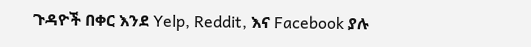ጉዳዮች በቀር እንደ Yelp, Reddit, እና Facebook ያሉ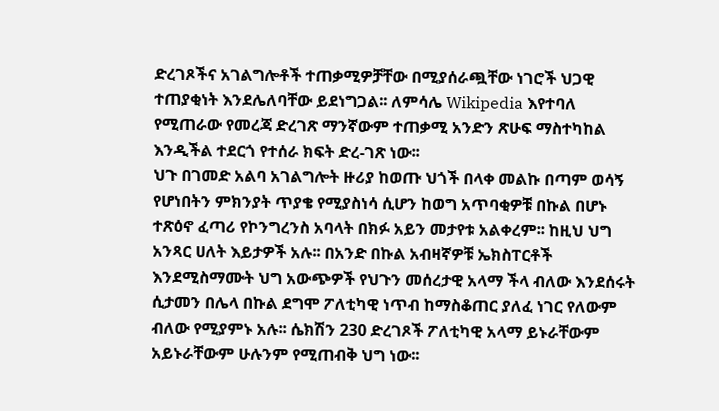ድረገጾችና አገልግሎቶች ተጠቃሚዎቻቸው በሚያሰራጯቸው ነገሮች ህጋዊ ተጠያቂነት እንደሌለባቸው ይደነግጋል፡፡ ለምሳሌ Wikipedia እየተባለ የሚጠራው የመረጃ ድረገጽ ማንኛውም ተጠቃሚ አንድን ጽሁፍ ማስተካከል እንዲችል ተደርጎ የተሰራ ክፍት ድረ-ገጽ ነው፡፡
ህጉ በገመድ አልባ አገልግሎት ዙሪያ ከወጡ ህጎች በላቀ መልኩ በጣም ወሳኝ የሆነበትን ምክንያት ጥያቄ የሚያስነሳ ሲሆን ከወግ አጥባቂዎቹ በኩል በሆኑ ተጽዕኖ ፈጣሪ የኮንግረንስ አባላት በክፉ አይን መታየቱ አልቀረም፡፡ ከዚህ ህግ አንጻር ሀለት እይታዎች አሉ፡፡ በአንድ በኩል አብዛኛዎቹ ኤክስፐርቶች እንደሚስማሙት ህግ አውጭዎች የህጉን መሰረታዊ አላማ ችላ ብለው እንደሰሩት ሲታመን በሌላ በኩል ደግሞ ፖለቲካዊ ነጥብ ከማስቆጠር ያለፈ ነገር የለውም ብለው የሚያምኑ አሉ፡፡ ሴክሽን 230 ድረገጾች ፖለቲካዊ አላማ ይኑራቸውም አይኑራቸውም ሁሉንም የሚጠብቅ ህግ ነው፡፡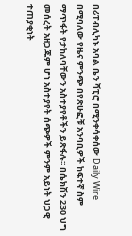በሪፐብሊካኑ አባል ቤን ሻፒሮ በሚንቀሳቀሰው Daily Wire በሚባለው የዜና ምንጭ በየጽሁፎቹ አንባቢዎች ከፍተኛ ስም ማጥፋት የታከለባቸውን አስተያየቶችን ይጽፋሉ፡፡ በሴክሽን 230 ህግ መሰረት አዘጋጁም ሆነ አስተያየት ሰጭዎች ምንም አይነት ህጋዊ ተጠያቂነት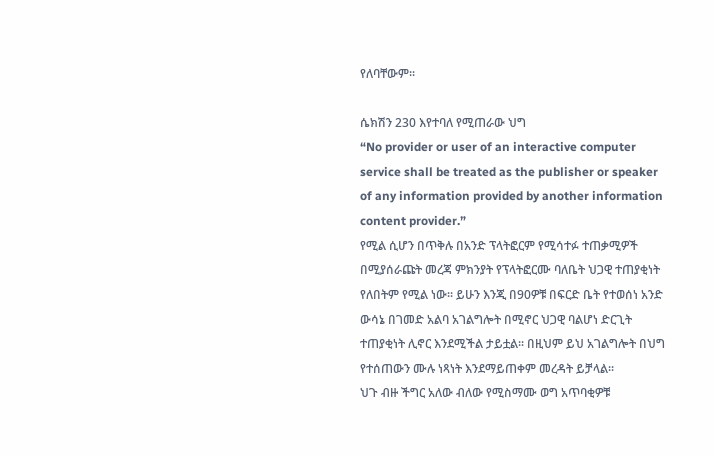የለባቸውም፡፡

ሴክሽን 230 እየተባለ የሚጠራው ህግ
“No provider or user of an interactive computer service shall be treated as the publisher or speaker of any information provided by another information content provider.”
የሚል ሲሆን በጥቅሉ በአንድ ፕላትፎርም የሚሳተፉ ተጠቃሚዎች በሚያሰራጩት መረጃ ምክንያት የፕላትፎርሙ ባለቤት ህጋዊ ተጠያቂነት የለበትም የሚል ነው፡፡ ይሁን እንጂ በ90ዎቹ በፍርድ ቤት የተወሰነ አንድ ውሳኔ በገመድ አልባ አገልግሎት በሚኖር ህጋዊ ባልሆነ ድርጊት ተጠያቂነት ሊኖር እንደሚችል ታይቷል፡፡ በዚህም ይህ አገልግሎት በህግ የተሰጠውን ሙሉ ነጻነት እንደማይጠቀም መረዳት ይቻላል፡፡
ህጉ ብዙ ችግር አለው ብለው የሚስማሙ ወግ አጥባቂዎቹ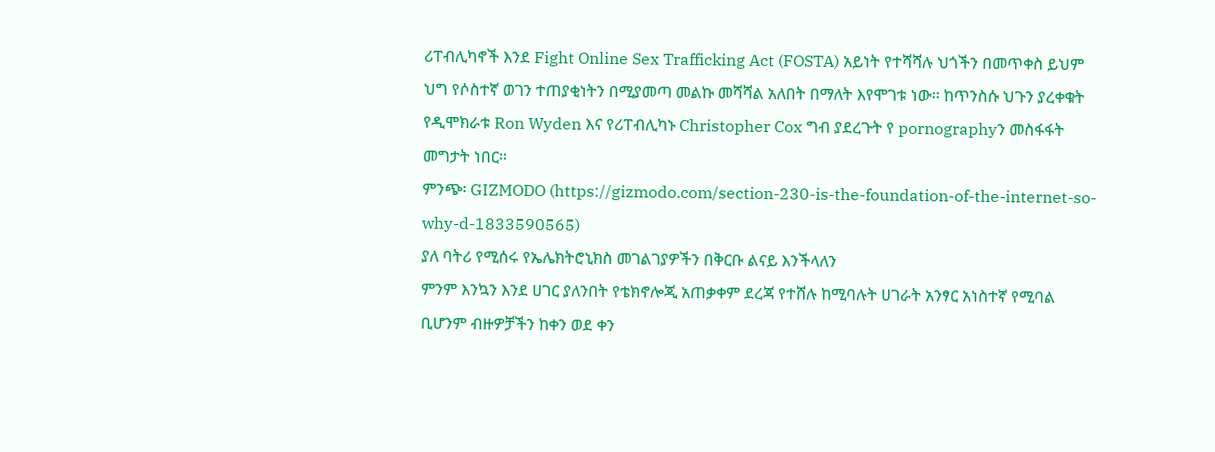ሪፐብሊካኖች እንደ Fight Online Sex Trafficking Act (FOSTA) አይነት የተሻሻሉ ህጎችን በመጥቀስ ይህም ህግ የሶስተኛ ወገን ተጠያቂነትን በሚያመጣ መልኩ መሻሻል አለበት በማለት እየሞገቱ ነው፡፡ ከጥንስሱ ህጉን ያረቀቁት የዲሞክራቱ Ron Wyden እና የሪፐብሊካኑ Christopher Cox ግብ ያደረጉት የ pornographyን መስፋፋት መግታት ነበር፡፡
ምንጭ፡ GIZMODO (https://gizmodo.com/section-230-is-the-foundation-of-the-internet-so-why-d-1833590565)
ያለ ባትሪ የሚሰሩ የኤሌክትሮኒክስ መገልገያዎችን በቅርቡ ልናይ እንችላለን
ምንም እንኳን እንደ ሀገር ያለንበት የቴክኖሎጂ አጠቃቀም ደረጃ የተሸሉ ከሚባሉት ሀገራት አንፃር አነስተኛ የሚባል ቢሆንም ብዙዎቻችን ከቀን ወደ ቀን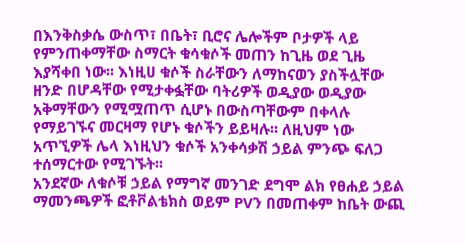በእንቅስቃሴ ውስጥ፣ በቤት፣ ቢሮና ሌሎችም ቦታዎች ላይ የምንጠቀማቸው ስማርት ቁሳቁሶች መጠን ከጊዜ ወደ ጊዜ እያሻቀበ ነው፡፡ እነዚሀ ቁሶች ስራቸውን ለማከናወን ያስችሏቸው ዘንድ በሆዳቸው የሚታቀፏቸው ባትሪዎች ወዲያው ወዲያው አቅማቸውን የሚሟጠጥ ሲሆኑ በውስጣቸውም በቀላሉ የማይገኙና መርዛማ የሆኑ ቁሶችን ይይዛሉ፡፡ ለዚህም ነው አጥኚዎች ሌላ እነዚህን ቁሶች አንቀሳቃሽ ኃይል ምንጭ ፍለጋ ተሰማርተው የሚገኙት፡፡
አንደኛው ለቁሶቹ ኃይል የማግኛ መንገድ ደግሞ ልክ የፀሐይ ኃይል ማመንጫዎች ፎቶቮልቴክስ ወይም PVን በመጠቀም ከቤት ውጪ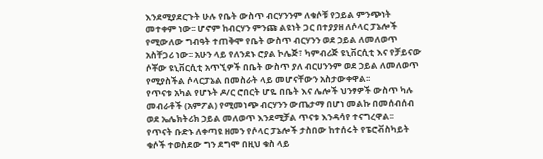እንደሚያደርጉት ሁሉ የቤት ውስጥ ብርሃንንም ለቁሶቹ የኃይል ምንጭነት መተቀም ነው፡፡ ሆኖም ከብርሃን ምንጩ ልዩነት ጋር በተያያዘ ለሶላር ፓኔሎች የሚውለው ግብዓት ተጠቅሞ የቤት ውስጥ ብርሃንን ወደ ኃይል ለመለወጥ አስቸጋሪ ነው፡፡ አሁን ላይ የለንደኑ ሮያል ኮሌጅ፣ ካምብሪጅ ዩኒቨርሲቲ እና የቻይናው ሶቾው ዩኒቨርሲቲ አጥኚዎች በቤት ውስጥ ያለ ብርሀንንም ወደ ኃይል ለመለወጥ የሚያስችል ሶላርፓኔል በመስራት ላይ መሆናቸውን አስታውቀዋል፡፡
የጥናቱ አካል የሆኑት ዶ/ር ሮበርት ሆዬ በቤት እና ሌሎች ህንፃዎች ውስጥ ካሉ መብራቶች (አምፖል) የሚመነጭ ብርሃንን ውጤታማ በሆነ መልኩ በመሰብሰብ ወደ ኤሌክትሪክ ኃይል መለወጥ እንደሚቻል ጥናቱ እንዳሳየ ተናግረዋል፡፡
የጥናት ቡድኑ ለቀጣዩ ዘመን የሶላር ፓኔሎች ታስበው ከተሰሩት የፔሮቭስካይት ቁሶች ተወስደው ግን ደግሞ በዚህ ቁስ ላይ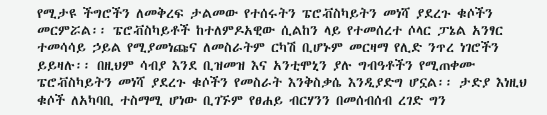የሚታዩ ችግሮችን ለመቅረፍ ታልመው የተሰሩትን ፔሮቭስካይትን መነሻ ያደረጉ ቁሶችን መርምሯል፡፡ ፔሮቭስካይቶች ከተለምዶአዊው ሲልከን ላይ የተመሰረተ ሶላር ፓኔል አንፃር ተመሳሳይ ኃይል የሚያመነጩና ለመስራትም ርካሽ ቢሆኑም መርዛማ የሊድ ንጥረ ነገሮችን ይይዛሉ፡፡ በዚህም ሳብያ እንደ ቢዝመዝ እና አንቲሞኒን ያሉ ግብዓቶችን የሚጠቀሙ ፔሮቭስካይትን መነሻ ያደረጉ ቁሶችን የመስራት እንቅስቃሴ እንዲያድግ ሆኗል፡፡ ታድያ እነዚህ ቁሶች ለአካባቢ ተስማሚ ሆነው ቢገኙም የፀሐይ ብርሃንን በመሰብሰብ ረገድ ግን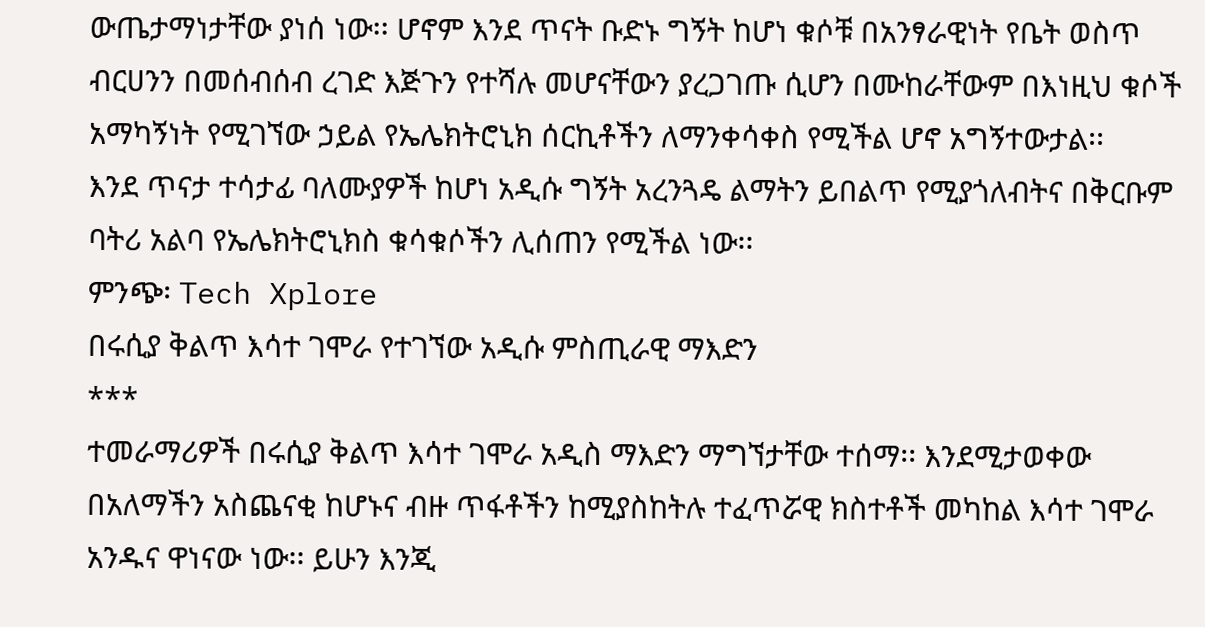ውጤታማነታቸው ያነሰ ነው፡፡ ሆኖም እንደ ጥናት ቡድኑ ግኝት ከሆነ ቁሶቹ በአንፃራዊነት የቤት ወስጥ ብርሀንን በመሰብሰብ ረገድ እጅጉን የተሻሉ መሆናቸውን ያረጋገጡ ሲሆን በሙከራቸውም በእነዚህ ቁሶች አማካኝነት የሚገኘው ኃይል የኤሌክትሮኒክ ሰርኪቶችን ለማንቀሳቀስ የሚችል ሆኖ አግኝተውታል፡፡
እንደ ጥናታ ተሳታፊ ባለሙያዎች ከሆነ አዲሱ ግኝት አረንጓዴ ልማትን ይበልጥ የሚያጎለብትና በቅርቡም ባትሪ አልባ የኤሌክትሮኒክስ ቁሳቁሶችን ሊሰጠን የሚችል ነው፡፡
ምንጭ፡ Tech Xplore
በሩሲያ ቅልጥ እሳተ ገሞራ የተገኘው አዲሱ ምስጢራዊ ማእድን
***
ተመራማሪዎች በሩሲያ ቅልጥ እሳተ ገሞራ አዲስ ማእድን ማግኘታቸው ተሰማ፡፡ እንደሚታወቀው በአለማችን አስጨናቂ ከሆኑና ብዙ ጥፋቶችን ከሚያስከትሉ ተፈጥሯዊ ክስተቶች መካከል እሳተ ገሞራ አንዱና ዋነናው ነው፡፡ ይሁን እንጂ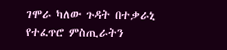ገሞራ ካለው ጉዳት በተቃራኒ የተፈጥሮ ምስጢራትን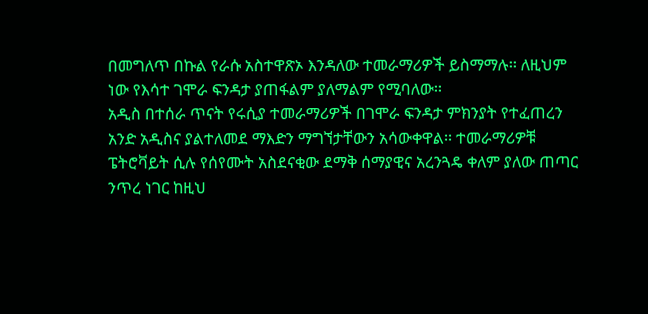በመግለጥ በኩል የራሱ አስተዋጽኦ እንዳለው ተመራማሪዎች ይስማማሉ፡፡ ለዚህም ነው የእሳተ ገሞራ ፍንዳታ ያጠፋልም ያለማልም የሚባለው፡፡
አዲስ በተሰራ ጥናት የሩሲያ ተመራማሪዎች በገሞራ ፍንዳታ ምክንያት የተፈጠረን አንድ አዲስና ያልተለመደ ማእድን ማግኘታቸውን አሳውቀዋል፡፡ ተመራማሪዎቹ ፔትሮቫይት ሲሉ የሰየሙት አስደናቂው ደማቅ ሰማያዊና አረንጓዴ ቀለም ያለው ጠጣር ንጥረ ነገር ከዚህ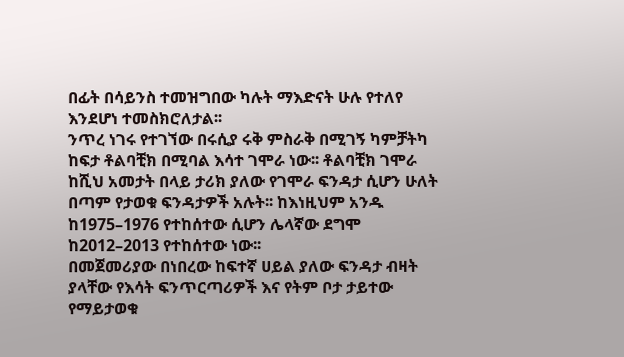በፊት በሳይንስ ተመዝግበው ካሉት ማእድናት ሁሉ የተለየ እንደሆነ ተመስክሮለታል፡፡
ንጥረ ነገሩ የተገኘው በሩሲያ ሩቅ ምስራቅ በሚገኝ ካምቻትካ ከፍታ ቶልባቺክ በሚባል እሳተ ገሞራ ነው፡፡ ቶልባቺክ ገሞራ ከሺህ አመታት በላይ ታሪክ ያለው የገሞራ ፍንዳታ ሲሆን ሁለት በጣም የታወቁ ፍንዳታዎች አሉት፡፡ ከእነዚህም አንዱ ከ1975–1976 የተከሰተው ሲሆን ሌላኛው ደግሞ ከ2012–2013 የተከሰተው ነው፡፡
በመጀመሪያው በነበረው ከፍተኛ ሀይል ያለው ፍንዳታ ብዛት ያላቸው የእሳት ፍንጥርጣሪዎች እና የትም ቦታ ታይተው የማይታወቁ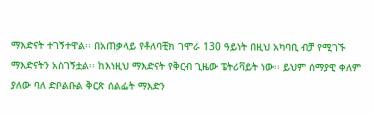ማእድናት ተገኝተዋል፡፡ በአጠቃላይ የቶለባቺክ ገሞራ 130 ዓይነት በዚህ አካባቢ ብቻ የሚገኙ ማእድናትን አስገኝቷል፡፡ ከእነዚህ ማእድናት የቅርብ ጊዜው ፔትሪቫይት ነው፡፡ ይህም ሰማያዊ ቀለም ያለው ባለ ድቦልቡል ቅርጽ ሰልፌት ማእድን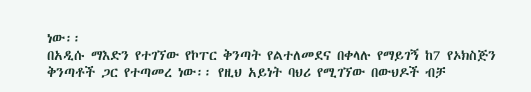ነው፡፡
በአዲሱ ማእድን የተገኘው የኮፐር ቅንጣት የልተለመደና በቀላሉ የማይገኝ ከ7 የኦክስጅን ቅንጣቶች ጋር የተጣመረ ነው፡፡ የዚህ አይነት ባህሪ የሚገኘው በውህዶች ብቻ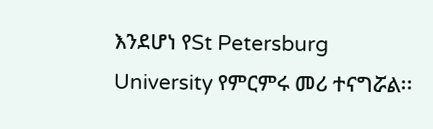እንደሆነ የSt Petersburg University የምርምሩ መሪ ተናግሯል፡፡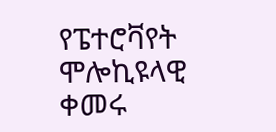የፔተሮቫየት ሞሎኪዩላዊ ቀመሩ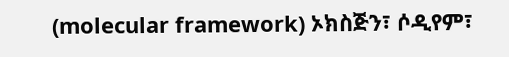(molecular framework) ኦክስጅን፣ ሶዲየም፣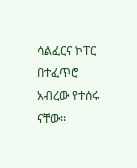ሳልፈርና ኮፐር በተፈጥሮ አብረው የተሰሩ ናቸው፡፡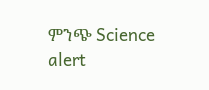ምንጭ Science alert